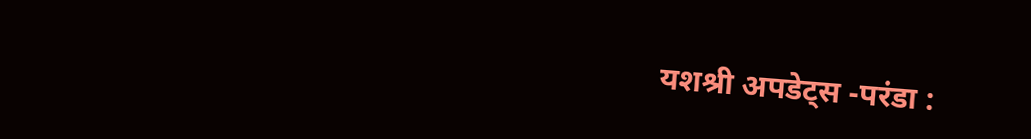यशश्री अपडेट्स -परंडा :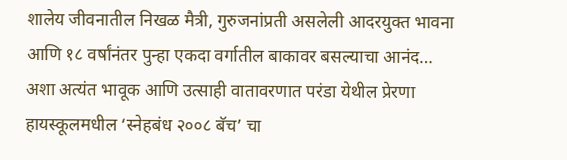शालेय जीवनातील निखळ मैत्री, गुरुजनांप्रती असलेली आदरयुक्त भावना आणि १८ वर्षांनंतर पुन्हा एकदा वर्गातील बाकावर बसल्याचा आनंद… अशा अत्यंत भावूक आणि उत्साही वातावरणात परंडा येथील प्रेरणा हायस्कूलमधील ‘स्नेहबंध २००८ बॅच’ चा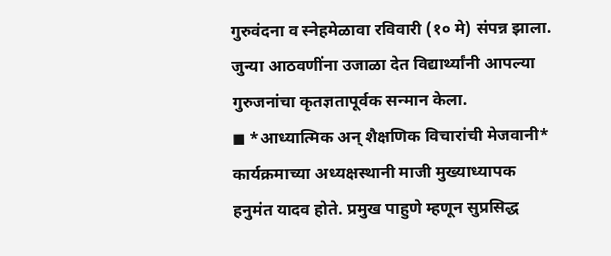गुरुवंदना व स्नेहमेळावा रविवारी (१० मे) संपन्न झाला. जुन्या आठवणींना उजाळा देत विद्यार्थ्यांनी आपल्या गुरुजनांचा कृतज्ञतापूर्वक सन्मान केला.
◼ *आध्यात्मिक अन् शैक्षणिक विचारांची मेजवानी*
कार्यक्रमाच्या अध्यक्षस्थानी माजी मुख्याध्यापक हनुमंत यादव होते. प्रमुख पाहुणे म्हणून सुप्रसिद्ध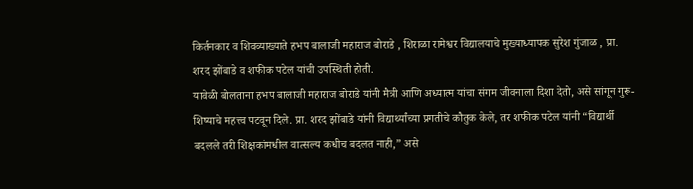किर्तनकार व शिवव्याख्याते हभप बालाजी महाराज बोराडे , शिराळा रामेश्वर विद्यालयाचे मुख्याध्यापक सुरेश गुंजाळ , प्रा. शरद झोंबाडे व शफीक पटेल यांची उपस्थिती होती.
यावेळी बोलताना हभप बालाजी महाराज बोराडे यांनी मैत्री आणि अध्यात्म यांचा संगम जीवनाला दिशा देतो, असे सांगून गुरू-शिष्याचे महत्त्व पटवून दिले. प्रा. शरद झोंबाडे यांनी विद्यार्थ्यांच्या प्रगतीचे कौतुक केले, तर शफीक पटेल यांनी “विद्यार्थी बदलले तरी शिक्षकांमधील वात्सल्य कधीच बदलत नाही,” असे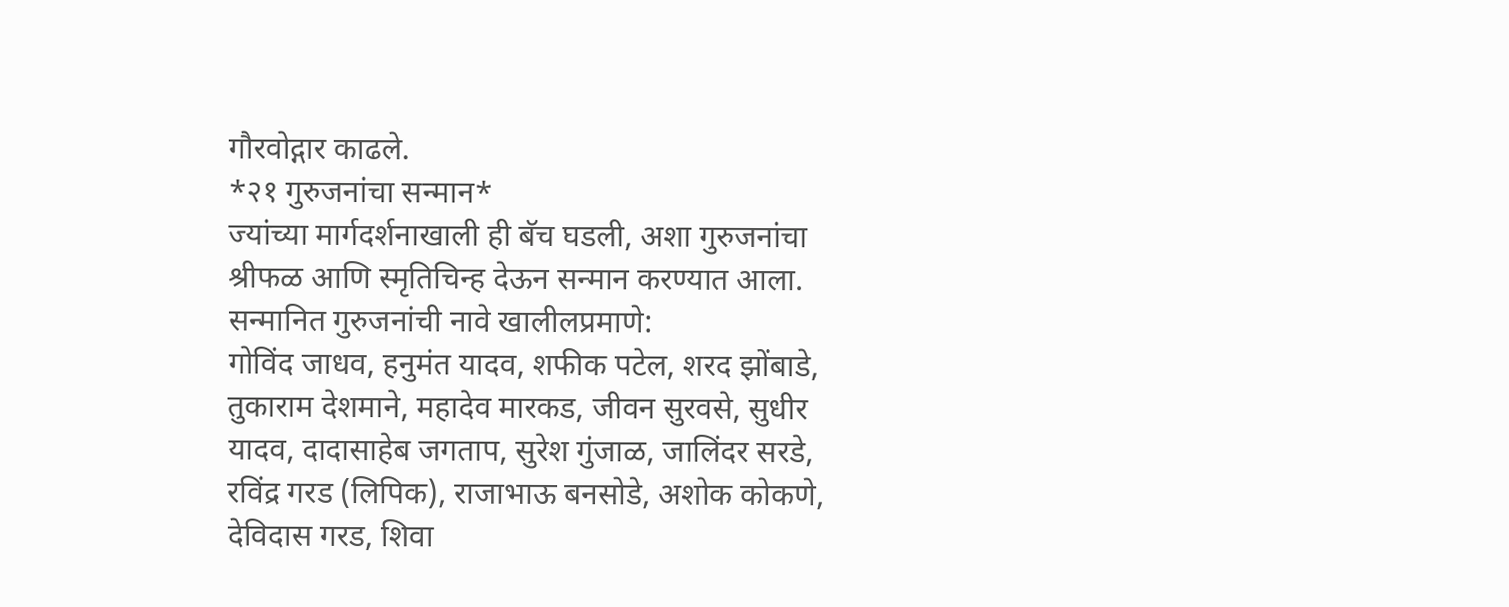गौरवोद्गार काढले.
*२१ गुरुजनांचा सन्मान*
ज्यांच्या मार्गदर्शनाखाली ही बॅच घडली, अशा गुरुजनांचा श्रीफळ आणि स्मृतिचिन्ह देऊन सन्मान करण्यात आला. सन्मानित गुरुजनांची नावे खालीलप्रमाणे:
गोविंद जाधव, हनुमंत यादव, शफीक पटेल, शरद झोंबाडे, तुकाराम देशमाने, महादेव मारकड, जीवन सुरवसे, सुधीर यादव, दादासाहेब जगताप, सुरेश गुंजाळ, जालिंदर सरडे, रविंद्र गरड (लिपिक), राजाभाऊ बनसोडे, अशोक कोकणे, देविदास गरड, शिवा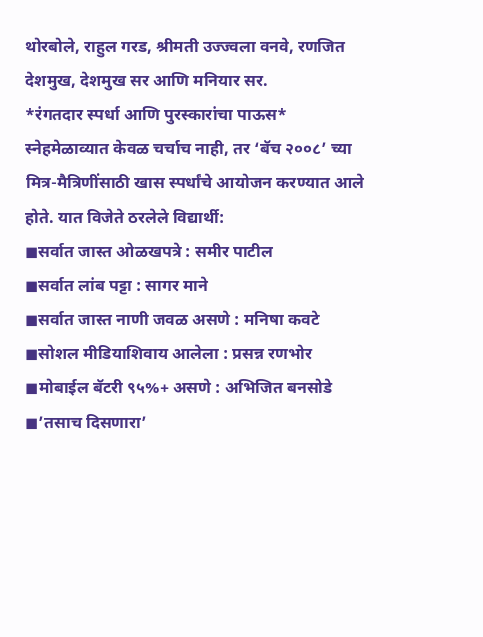थोरबोले, राहुल गरड, श्रीमती उज्ज्वला वनवे, रणजित देशमुख, देशमुख सर आणि मनियार सर.
*रंगतदार स्पर्धा आणि पुरस्कारांचा पाऊस*
स्नेहमेळाव्यात केवळ चर्चाच नाही, तर ‘बॅच २००८’ च्या मित्र-मैत्रिणींसाठी खास स्पर्धांचे आयोजन करण्यात आले होते. यात विजेते ठरलेले विद्यार्थी:
◼सर्वात जास्त ओळखपत्रे : समीर पाटील
◼सर्वात लांब पट्टा : सागर माने
◼सर्वात जास्त नाणी जवळ असणे : मनिषा कवटे
◼सोशल मीडियाशिवाय आलेला : प्रसन्न रणभोर
◼मोबाईल बॅटरी ९५%+ असणे : अभिजित बनसोडे
◼’तसाच दिसणारा’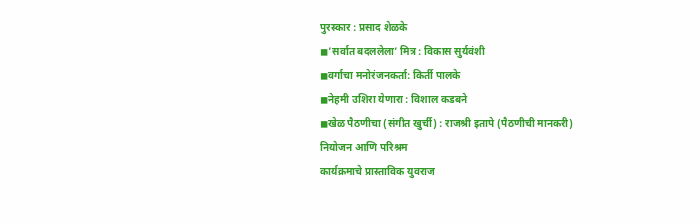पुरस्कार : प्रसाद शेळके
◼’सर्वात बदललेला’ मित्र : विकास सुर्यवंशी
◼वर्गाचा मनोरंजनकर्ता: किर्ती पालके
◼नेहमी उशिरा येणारा : विशाल कडबने
◼खेळ पैठणीचा (संगीत खुर्ची) : राजश्री इतापे (पैठणीची मानकरी)
नियोजन आणि परिश्रम
कार्यक्रमाचे प्रास्ताविक युवराज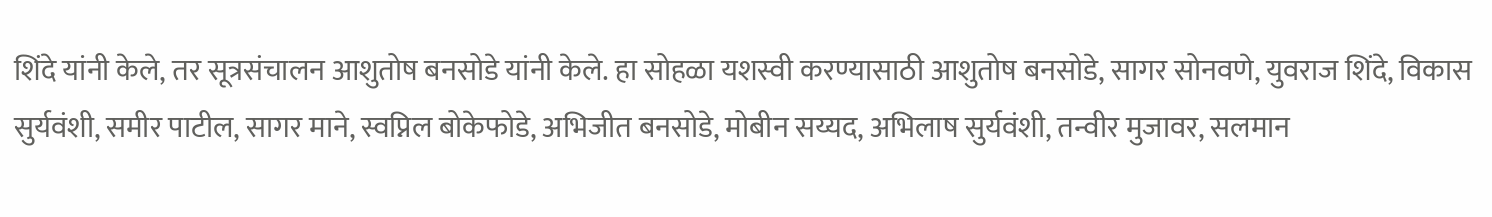शिंदे यांनी केले, तर सूत्रसंचालन आशुतोष बनसोडे यांनी केले. हा सोहळा यशस्वी करण्यासाठी आशुतोष बनसोडे, सागर सोनवणे, युवराज शिंदे, विकास सुर्यवंशी, समीर पाटील, सागर माने, स्वप्निल बोकेफोडे, अभिजीत बनसोडे, मोबीन सय्यद, अभिलाष सुर्यवंशी, तन्वीर मुजावर, सलमान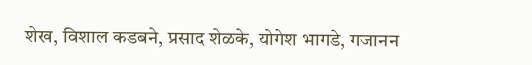शेख, विशाल कडबने, प्रसाद शेळके, योगेश भागडे, गजानन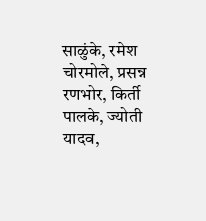साळुंके, रमेश चोरमोले, प्रसन्न रणभोर, किर्ती पालके, ज्योती यादव,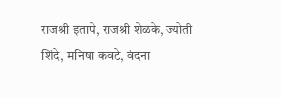राजश्री इतापे, राजश्री शेळके, ज्योती शिंदे, मनिषा कवटे, वंदना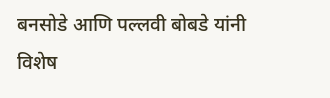बनसोडे आणि पल्लवी बोबडे यांनी विशेष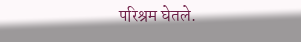परिश्रम घेतले.